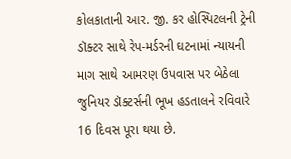કોલકાતાની આર. જી. કર હોસ્પિટલની ટ્રેની ડૉક્ટર સાથે રેપ-મર્ડરની ઘટનામાં ન્યાયની માગ સાથે આમરણ ઉપવાસ પર બેઠેલા જુનિયર ડૉક્ટર્સની ભૂખ હડતાલને રવિવારે 16 દિવસ પૂરા થયા છે.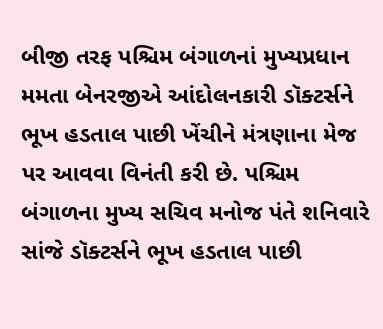બીજી તરફ પશ્ચિમ બંગાળનાં મુખ્યપ્રધાન મમતા બેનરજીએ આંદોલનકારી ડૉક્ટર્સને ભૂખ હડતાલ પાછી ખેંચીને મંત્રણાના મેજ પર આવવા વિનંતી કરી છે. પશ્ચિમ બંગાળના મુખ્ય સચિવ મનોજ પંતે શનિવારે સાંજે ડૉક્ટર્સને ભૂખ હડતાલ પાછી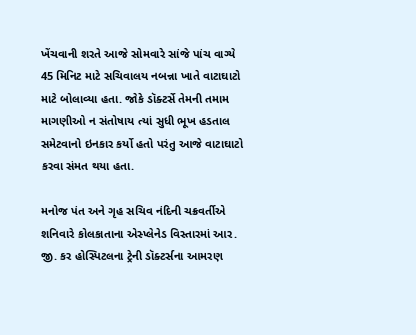ખેંચવાની શરતે આજે સોમવારે સાંજે પાંચ વાગ્યે 45 મિનિટ માટે સચિવાલય નબન્ના ખાતે વાટાઘાટો માટે બોલાવ્યા હતા. જોકે ડૉક્ટર્સે તેમની તમામ માગણીઓ ન સંતોષાય ત્યાં સુધી ભૂખ હડતાલ સમેટવાનો ઇનકાર કર્યો હતો પરંતુ આજે વાટાઘાટો કરવા સંમત થયા હતા.

મનોજ પંત અને ગૃહ સચિવ નંદિની ચક્રવર્તીએ શનિવારે કોલકાતાના એસ્પ્લેનેડ વિસ્તારમાં આર. જી. કર હોસ્પિટલના ટ્રેની ડૉક્ટર્સના આમરણ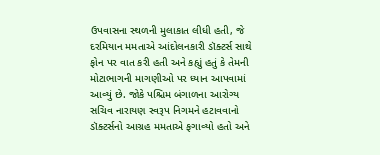ઉપવાસના સ્થળની મુલાકાત લીધી હતી, જે દરમિયાન મમતાએ આંદોલનકારી ડૉક્ટર્સ સાથે ફોન પર વાત કરી હતી અને કહ્યું હતું કે તેમની મોટાભાગની માગણીઓ પર ધ્યાન આપવામાં આવ્યું છે. જોકે પશ્ચિમ બંગાળના આરોગ્ય સચિવ નારાયણ સ્વરૂપ નિગમને હટાવવાનો ડૉક્ટર્સનો આગ્રહ મમતાએ ફગાવ્યો હતો અને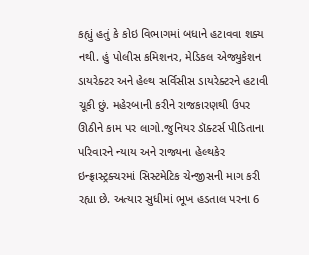કહ્યું હતું કે કોઇ વિભાગમાં બધાને હટાવવા શક્ય નથી. હું પોલીસ કમિશનર, મેડિકલ એજ્યુકેશન ડાયરેક્ટર અને હેલ્થ સર્વિસીસ ડાયરેક્ટરને હટાવી ચૂકી છું. મહેરબાની કરીને રાજકારણથી ઉપર ઊઠીને કામ પર લાગો.જુનિયર ડૉક્ટર્સ પીડિતાના પરિવારને ન્યાય અને રાજ્યના હેલ્થકેર ઇન્ફ્રાસ્ટ્રક્ચરમાં સિસ્ટમેટિક ચેન્જીસની માગ કરી રહ્યા છે. અત્યાર સુધીમાં ભૂખ હડતાલ પરના 6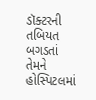ડૉક્ટરની તબિયત બગડતાં તેમને હોસ્પિટલમાં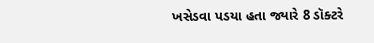ખસેડવા પડયા હતા જ્યારે 8 ડૉક્ટરે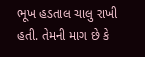ભૂખ હડતાલ ચાલુ રાખી હતી. તેમની માગ છે કે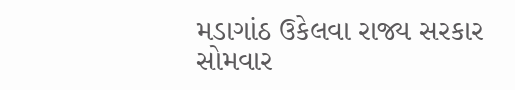મડાગાંઠ ઉકેલવા રાજ્ય સરકાર સોમવાર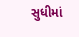સુધીમાં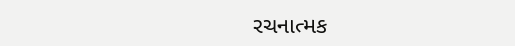રચનાત્મક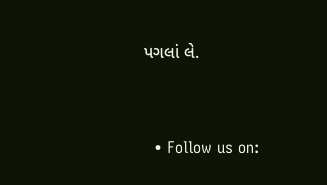પગલાં લે.


  • Follow us on: